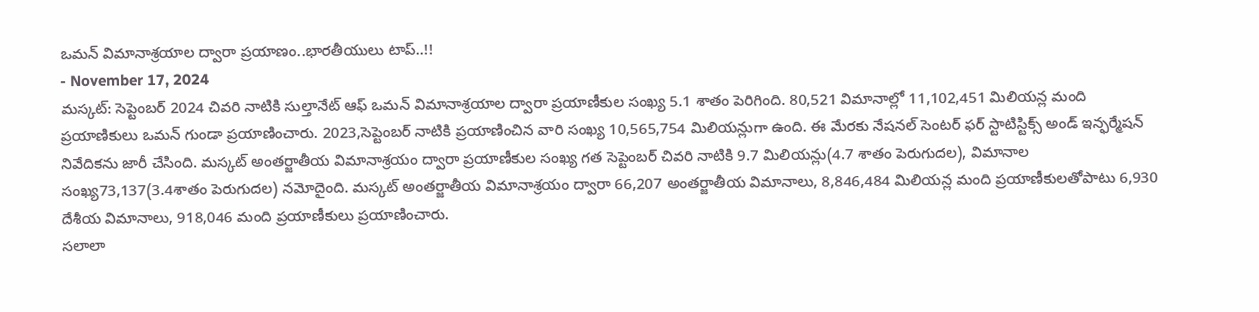ఒమన్ విమానాశ్రయాల ద్వారా ప్రయాణం..భారతీయులు టాప్..!!
- November 17, 2024
మస్కట్: సెప్టెంబర్ 2024 చివరి నాటికి సుల్తానేట్ ఆఫ్ ఒమన్ విమానాశ్రయాల ద్వారా ప్రయాణీకుల సంఖ్య 5.1 శాతం పెరిగింది. 80,521 విమానాల్లో 11,102,451 మిలియన్ల మంది ప్రయాణికులు ఒమన్ గుండా ప్రయాణించారు. 2023,సెప్టెంబర్ నాటికి ప్రయాణించిన వారి సంఖ్య 10,565,754 మిలియన్లుగా ఉంది. ఈ మేరకు నేషనల్ సెంటర్ ఫర్ స్టాటిస్టిక్స్ అండ్ ఇన్ఫర్మేషన్ నివేదికను జారీ చేసింది. మస్కట్ అంతర్జాతీయ విమానాశ్రయం ద్వారా ప్రయాణీకుల సంఖ్య గత సెప్టెంబర్ చివరి నాటికి 9.7 మిలియన్లు(4.7 శాతం పెరుగుదల), విమానాల సంఖ్య73,137(3.4శాతం పెరుగుదల) నమోదైంది. మస్కట్ అంతర్జాతీయ విమానాశ్రయం ద్వారా 66,207 అంతర్జాతీయ విమానాలు, 8,846,484 మిలియన్ల మంది ప్రయాణీకులతోపాటు 6,930 దేశీయ విమానాలు, 918,046 మంది ప్రయాణీకులు ప్రయాణించారు.
సలాలా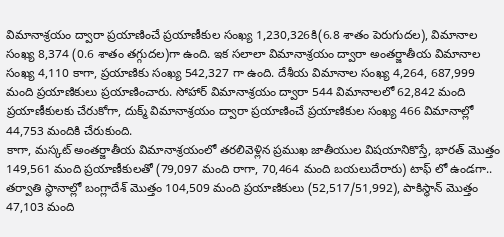విమానాశ్రయం ద్వారా ప్రయాణించే ప్రయాణీకుల సంఖ్య 1,230,326కి(6.8 శాతం పెరుగుదల), విమానాల సంఖ్య 8,374 (0.6 శాతం తగ్గుదల)గా ఉంది. ఇక సలాలా విమానాశ్రయం ద్వారా అంతర్జాతీయ విమానాల సంఖ్య 4,110 కాగా, ప్రయాణికు సంఖ్య 542,327 గా ఉంది. దేశీయ విమానాల సంఖ్య 4,264, 687,999 మంది ప్రయాణికులు ప్రయాణించారు. సోహార్ విమానాశ్రయం ద్వారా 544 విమానాలలో 62,842 మంది ప్రయాణీకులకు చేరుకోగా, దుక్మ్ విమానాశ్రయం ద్వారా ప్రయాణించే ప్రయాణికుల సంఖ్య 466 విమానాల్లో 44,753 మందికి చేరుకుంది.
కాగా, మస్కట్ అంతర్జాతీయ విమానాశ్రయంలో తరలివెళ్లిన ప్రముఖ జాతీయుల విషయానికొస్తే, భారత్ మొత్తం 149,561 మంది ప్రయాణీకులతో (79,097 మంది రాగా, 70,464 మంది బయలుదేరారు) టాఫ్ లో ఉండగా.. తర్వాతి స్థానాల్లో బంగ్లాదేశ్ మొత్తం 104,509 మంది ప్రయాణికులు (52,517/51,992), పాకిస్థాన్ మొత్తం 47,103 మంది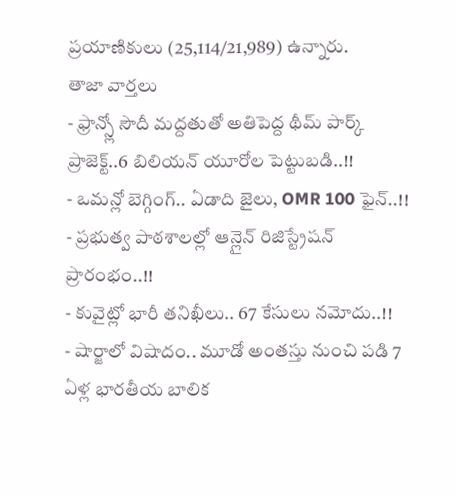ప్రయాణికులు (25,114/21,989) ఉన్నారు.
తాజా వార్తలు
- ఫ్రాన్స్లో సౌదీ మద్దతుతో అతిపెద్ద థీమ్ పార్క్ ప్రాజెక్ట్..6 బిలియన్ యూరోల పెట్టుబడి..!!
- ఒమన్లో బెగ్గింగ్.. ఏడాది జైలు, OMR 100 ఫైన్..!!
- ప్రభుత్వ పాఠశాలల్లో ఆన్లైన్ రిజిస్ట్రేషన్ ప్రారంభం..!!
- కువైట్లో భారీ తనిఖీలు.. 67 కేసులు నమోదు..!!
- షార్జాలో విషాదం.. మూడో అంతస్తు నుంచి పడి 7 ఏళ్ల భారతీయ బాలిక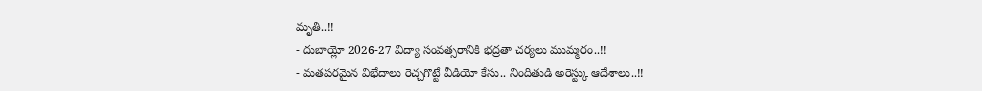మృతి..!!
- దుబాయ్లో 2026-27 విద్యా సంవత్సరానికి భద్రతా చర్యలు ముమ్మరం..!!
- మతపరమైన విభేదాలు రెచ్చగొట్టే వీడియో కేసు.. నిందితుడి అరెస్ట్కు ఆదేశాలు..!!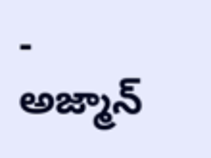- అజ్మాన్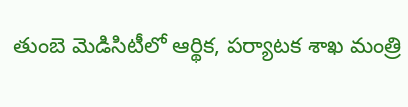తుంబె మెడిసిటీలో ఆర్థిక, పర్యాటక శాఖ మంత్రి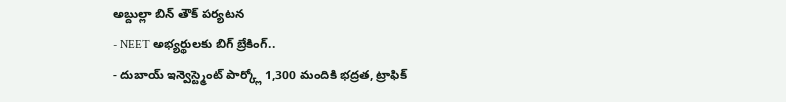అబ్దుల్లా బిన్ తౌక్ పర్యటన
- NEET అభ్యర్థులకు బిగ్ బ్రేకింగ్..
- దుబాయ్ ఇన్వెస్ట్మెంట్ పార్క్లో 1,300 మందికి భద్రత, ట్రాఫిక్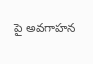పై అవగాహన